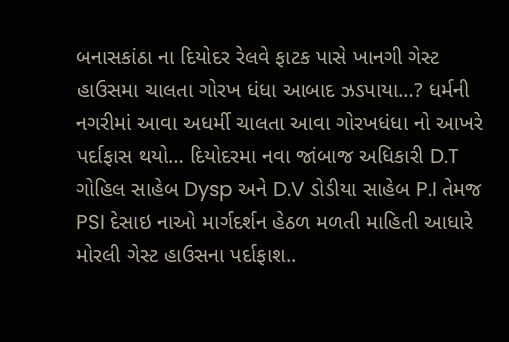બનાસકાંઠા ના દિયોદર રેલવે ફાટક પાસે ખાનગી ગેસ્ટ હાઉસમા ચાલતા ગોરખ ધંધા આબાદ ઝડપાયા…? ધર્મની નગરીમાં આવા અધર્મી ચાલતા આવા ગોરખધંધા નો આખરે પર્દાફાસ થયો… દિયોદરમા નવા જાંબાજ અધિકારી D.T ગોહિલ સાહેબ Dysp અને D.V ડોડીયા સાહેબ P.I તેમજ PSI દેસાઇ નાઓ માર્ગદર્શન હેઠળ મળતી માહિતી આધારે મોરલી ગેસ્ટ હાઉસના પર્દાફાશ..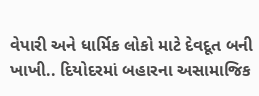વેપારી અને ધાર્મિક લોકો માટે દેવદૂત બની ખાખી.. દિયોદરમાં બહારના અસામાજિક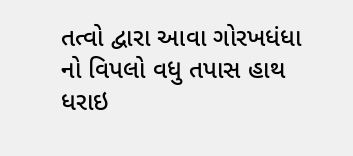તત્વો દ્વારા આવા ગોરખધંધા નો વિપલો વધુ તપાસ હાથ ધરાઇ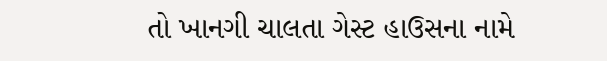તો ખાનગી ચાલતા ગેસ્ટ હાઉસના નામે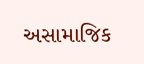અસામાજિક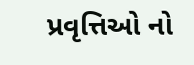પ્રવૃત્તિઓ નો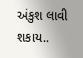અંકુશ લાવી શકાય..